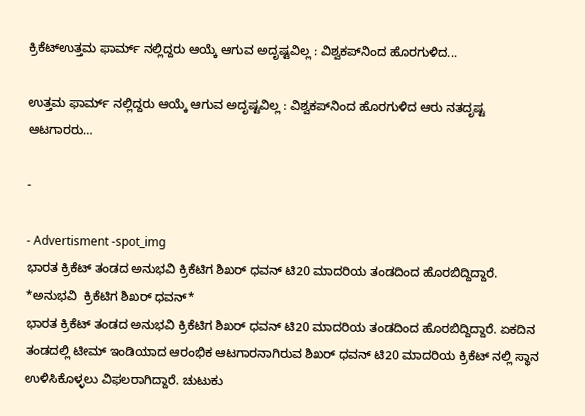ಕ್ರಿಕೆಟ್ಉತ್ತಮ ಫಾರ್ಮ್ ನಲ್ಲಿದ್ದರು ಆಯ್ಕೆ ಆಗುವ ಅದೃಷ್ಟವಿಲ್ಲ : ವಿಶ್ವಕಪ್‌ನಿಂದ ಹೊರಗುಳಿದ...

ಉತ್ತಮ ಫಾರ್ಮ್ ನಲ್ಲಿದ್ದರು ಆಯ್ಕೆ ಆಗುವ ಅದೃಷ್ಟವಿಲ್ಲ : ವಿಶ್ವಕಪ್‌ನಿಂದ ಹೊರಗುಳಿದ ಆರು ನತದೃಷ್ಟ ಆಟಗಾರರು…

-

- Advertisment -spot_img
ಭಾರತ ಕ್ರಿಕೆಟ್ ತಂಡದ ಅನುಭವಿ ಕ್ರಿಕೆಟಿಗ ಶಿಖರ್ ಧವನ್ ಟಿ20 ಮಾದರಿಯ ತಂಡದಿಂದ ಹೊರಬಿದ್ದಿದ್ದಾರೆ.
*ಅನುಭವಿ  ಕ್ರಿಕೆಟಿಗ ಶಿಖರ್ ಧವನ್*
ಭಾರತ ಕ್ರಿಕೆಟ್ ತಂಡದ ಅನುಭವಿ ಕ್ರಿಕೆಟಿಗ ಶಿಖರ್ ಧವನ್ ಟಿ20 ಮಾದರಿಯ ತಂಡದಿಂದ ಹೊರಬಿದ್ದಿದ್ದಾರೆ. ಏಕದಿನ ತಂಡದಲ್ಲಿ ಟೀಮ್ ಇಂಡಿಯಾದ ಆರಂಭಿಕ ಆಟಗಾರನಾಗಿರುವ ಶಿಖರ್ ಧವನ್ ಟಿ20 ಮಾದರಿಯ ಕ್ರಿಕೆಟ್ ನಲ್ಲಿ ಸ್ಥಾನ ಉಳಿಸಿಕೊಳ್ಳಲು ವಿಫಲರಾಗಿದ್ದಾರೆ. ಚುಟುಕು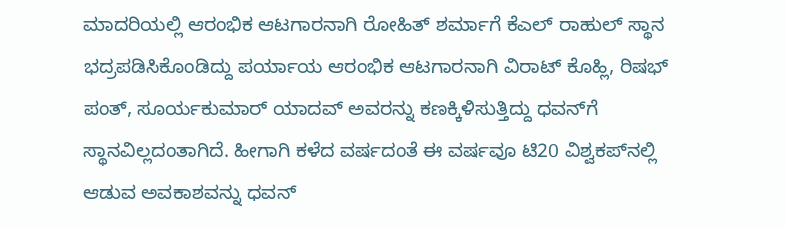ಮಾದರಿಯಲ್ಲಿ ಆರಂಭಿಕ ಆಟಗಾರನಾಗಿ ರೋಹಿತ್ ಶರ್ಮಾಗೆ ಕೆಎಲ್ ರಾಹುಲ್ ಸ್ಥಾನ ಭದ್ರಪಡಿಸಿಕೊಂಡಿದ್ದು ಪರ್ಯಾಯ ಆರಂಭಿಕ ಆಟಗಾರನಾಗಿ ವಿರಾಟ್ ಕೊಹ್ಲಿ, ರಿಷಭ್ ಪಂತ್, ಸೂರ್ಯಕುಮಾರ್ ಯಾದವ್‌ ಅವರನ್ನು ಕಣಕ್ಕಿಳಿಸುತ್ತಿದ್ದು ಧವನ್‌ಗೆ ಸ್ಥಾನವಿಲ್ಲದಂತಾಗಿದೆ. ಹೀಗಾಗಿ ಕಳೆದ ವರ್ಷದಂತೆ ಈ ವರ್ಷವೂ ಟಿ20 ವಿಶ್ವಕಪ್‌ನಲ್ಲಿ ಆಡುವ ಅವಕಾಶವನ್ನು ಧವನ್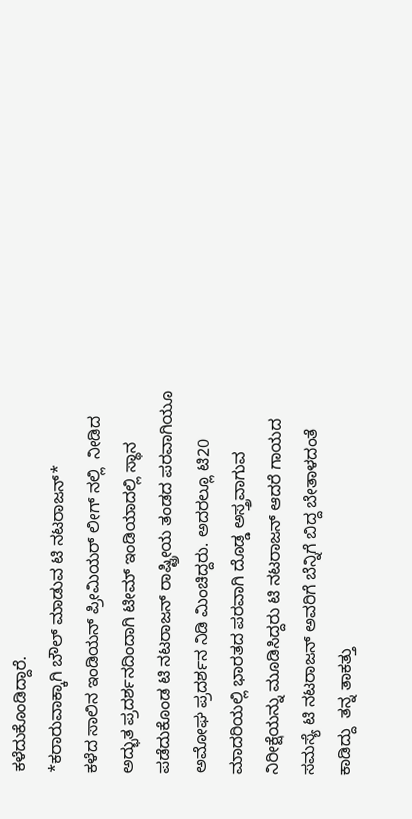ಕಳೆದುಕೊಂಡಿದ್ದಾರೆ.
*ಕರಾರುವಾಕ್ಕಾಗಿ ಬೌಲ್ ಮಾಡುವ ಟಿ ನಟರಾಜನ್*
ಕಳೆದ ಸಾಲಿನ ಇಂಡಿಯನ್ ಪ್ರೀಮಿಯರ್ ಲೀಗ್‌ ನಲ್ಲಿ  ನೀಡಿದ ಅದ್ಭುತ ಪ್ರದರ್ಶನದಿಂದಾಗಿ ಟೀಮ್ ಇಂಡಿಯಾದಲ್ಲಿ ಸ್ಥಾನ ಪಡೆದುಕೊಂಡ ಟಿ ನಟರಾಜನ್ ರಾಷ್ಟ್ರೀಯ ತಂಡದ ಪರವಾಗಿಯೂ ಅಮೋಘ ಪ್ರದರ್ಶನ ನಿಡಿ ಮಿಂಚಿದ್ದರು. ಅದರಲ್ಲೂ ಟಿ20 ಮಾದರಿಯಲ್ಲಿ ಭಾರತದ ಪರವಾಗಿ ದೊಡ್ಡ ಅಸ್ತ್ರವಾಗುವ ನಿರೀಕ್ಷೆಯನ್ನು ಮೂಡಿಸಿದ್ದರು ಟಿ ನಟರಾಜನ್ ಆದರೆ ಗಾಯದ ಸಮಸ್ಯೆ ಟಿ ನಟರಾಜನ್ ಅವರಿಗೆ ಬೆನ್ನಿಗೆ ಬಿದ್ದ ಬೇತಾಳದಂತೆ ಕಾಡಿದ್ದು  ತನ್ನ ತಾಕತ್ತು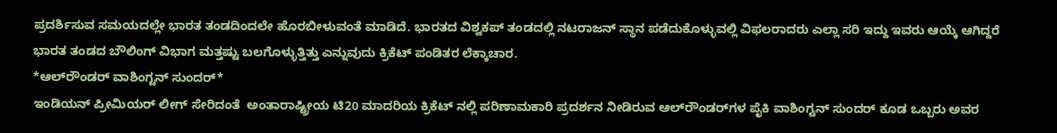ಪ್ರದರ್ಶಿಸುವ ಸಮಯದಲ್ಲೇ ಭಾರತ ತಂಡದಿಂದಲೇ ಹೊರಬೀಳುವಂತೆ ಮಾಡಿದೆ. ಭಾರತದ ವಿಶ್ವಕಪ್ ತಂಡದಲ್ಲಿ ನಟರಾಜನ್ ಸ್ಥಾನ ಪಡೆದುಕೊಳ್ಳುವಲ್ಲಿ ವಿಫಲರಾದರು ಎಲ್ಲಾ ಸರಿ ಇದ್ದು ಇವರು ಆಯ್ಕೆ ಆಗಿದ್ದರೆ ಭಾರತ ತಂಡದ ಬೌಲಿಂಗ್ ವಿಭಾಗ ಮತ್ತಷ್ಟು ಬಲಗೊಳ್ಳುತ್ತಿತ್ತು ಎನ್ನುವುದು ಕ್ರಿಕೆಟ್ ಪಂಡಿತರ ಲೆಕ್ಕಾಚಾರ.
*ಆಲ್‌ರೌಂಡರ್ ವಾಶಿಂಗ್ಟನ್ ಸುಂದರ್*
ಇಂಡಿಯನ್ ಪ್ರೀಮಿಯರ್ ಲೀಗ್ ಸೇರಿದಂತೆ  ಅಂತಾರಾಷ್ಟ್ರೀಯ ಟಿ20 ಮಾದರಿಯ ಕ್ರಿಕೆಟ್ ನಲ್ಲಿ ಪರಿಣಾಮಕಾರಿ ಪ್ರದರ್ಶನ ನೀಡಿರುವ ಆಲ್‌ರೌಂಡರ್‌ಗಳ ಪೈಕಿ ವಾಶಿಂಗ್ಟನ್ ಸುಂದರ್ ಕೂಡ ಒಬ್ಬರು ಅವರ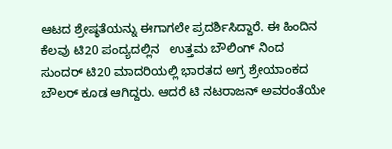ಆಟದ ಶ್ರೇಷ್ಠತೆಯನ್ನು ಈಗಾಗಲೇ ಪ್ರದರ್ಶಿಸಿದ್ದಾರೆ. ಈ ಹಿಂದಿನ ಕೆಲವು ಟಿ20 ಪಂದ್ಯದಲ್ಲಿನ   ಉತ್ತಮ ಬೌಲಿಂಗ್ ನಿಂದ ಸುಂದರ್ ಟಿ20 ಮಾದರಿಯಲ್ಲಿ ಭಾರತದ ಅಗ್ರ ಶ್ರೇಯಾಂಕದ ಬೌಲರ್ ಕೂಡ ಆಗಿದ್ದರು. ಆದರೆ ಟಿ ನಟರಾಜನ್ ಅವರಂತೆಯೇ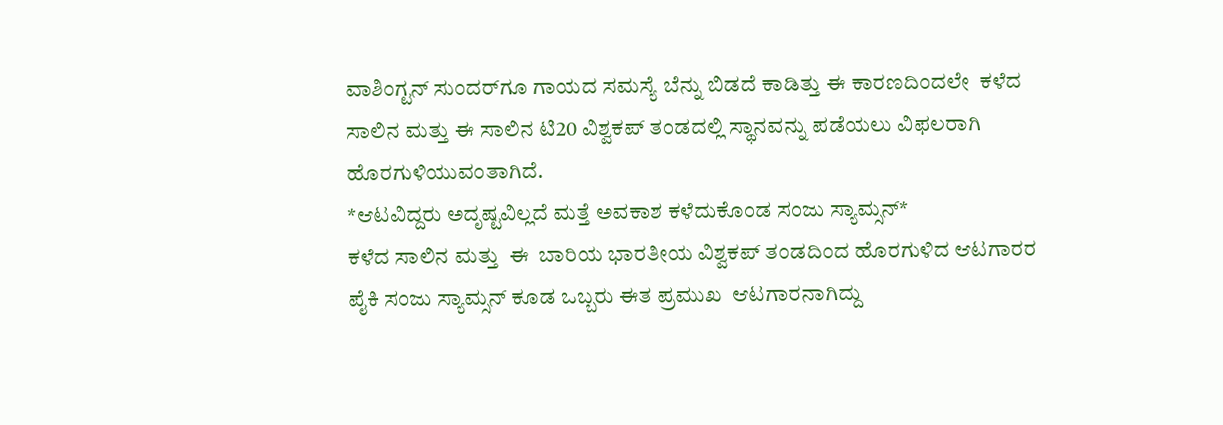ವಾಶಿಂಗ್ಟನ್ ಸುಂದರ್‌ಗೂ ಗಾಯದ ಸಮಸ್ಯೆ ಬೆನ್ನು ಬಿಡದೆ ಕಾಡಿತ್ತು ಈ ಕಾರಣದಿಂದಲೇ  ಕಳೆದ ಸಾಲಿನ ಮತ್ತು ಈ ಸಾಲಿನ ಟಿ20 ವಿಶ್ವಕಪ್ ತಂಡದಲ್ಲಿ ಸ್ಥಾನವನ್ನು ಪಡೆಯಲು ವಿಫಲರಾಗಿ ಹೊರಗುಳಿಯುವಂತಾಗಿದೆ.
*ಆಟವಿದ್ದರು ಅದೃಷ್ಟವಿಲ್ಲದೆ ಮತ್ತೆ ಅವಕಾಶ ಕಳೆದುಕೊಂಡ ಸಂಜು ಸ್ಯಾಮ್ಸನ್*
ಕಳೆದ ಸಾಲಿನ ಮತ್ತು  ಈ  ಬಾರಿಯ ಭಾರತೀಯ ವಿಶ್ವಕಪ್ ತಂಡದಿಂದ ಹೊರಗುಳಿದ ಆಟಗಾರರ ಪೈಕಿ ಸಂಜು ಸ್ಯಾಮ್ಸನ್ ಕೂಡ ಒಬ್ಬರು ಈತ ಪ್ರಮುಖ  ಆಟಗಾರನಾಗಿದ್ದು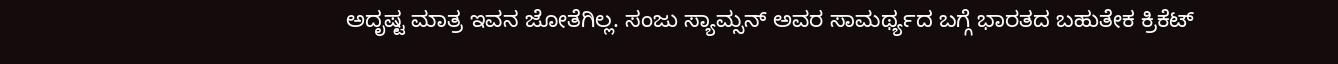ಅದೃಷ್ಟ ಮಾತ್ರ ಇವನ ಜೋತೆಗಿಲ್ಲ. ಸಂಜು ಸ್ಯಾಮ್ಸನ್ ಅವರ ಸಾಮರ್ಥ್ಯದ ಬಗ್ಗೆ ಭಾರತದ ಬಹುತೇಕ ಕ್ರಿಕೆಟ್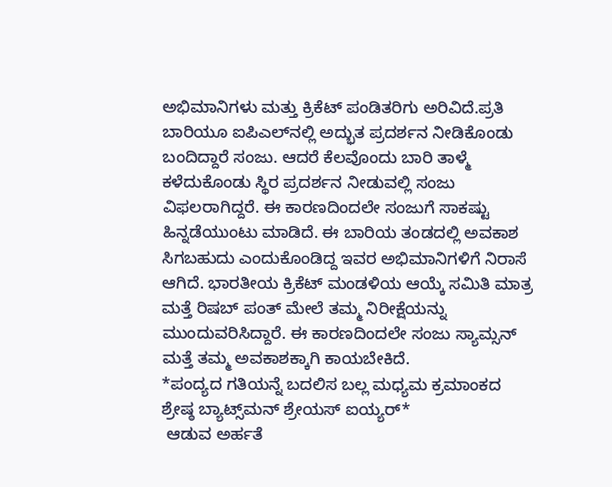ಅಭಿಮಾನಿಗಳು ಮತ್ತು ಕ್ರಿಕೆಟ್ ಪಂಡಿತರಿಗು ಅರಿವಿದೆ.ಪ್ರತಿ ಬಾರಿಯೂ ಐಪಿಎಲ್‌ನಲ್ಲಿ ಅದ್ಭುತ ಪ್ರದರ್ಶನ ನೀಡಿಕೊಂಡು ಬಂದಿದ್ದಾರೆ ಸಂಜು. ಆದರೆ ಕೆಲವೊಂದು ಬಾರಿ ತಾಳ್ಮೆ ಕಳೆದುಕೊಂಡು ಸ್ಥಿರ ಪ್ರದರ್ಶನ ನೀಡುವಲ್ಲಿ ಸಂಜು ವಿಫಲರಾಗಿದ್ದರೆ. ಈ ಕಾರಣದಿಂದಲೇ ಸಂಜುಗೆ ಸಾಕಷ್ಟು ಹಿನ್ನಡೆಯುಂಟು ಮಾಡಿದೆ. ಈ ಬಾರಿಯ ತಂಡದಲ್ಲಿ ಅವಕಾಶ ಸಿಗಬಹುದು ಎಂದುಕೊಂಡಿದ್ದ ಇವರ ಅಭಿಮಾನಿಗಳಿಗೆ ನಿರಾಸೆ ಆಗಿದೆ. ಭಾರತೀಯ ಕ್ರಿಕೆಟ್ ಮಂಡಳಿಯ ಆಯ್ಕೆ ಸಮಿತಿ ಮಾತ್ರ ಮತ್ತೆ ರಿಷಬ್ ಪಂತ್ ಮೇಲೆ ತಮ್ಮ ನಿರೀಕ್ಷೆಯನ್ನು ಮುಂದುವರಿಸಿದ್ದಾರೆ. ಈ ಕಾರಣದಿಂದಲೇ ಸಂಜು ಸ್ಯಾಮ್ಸನ್ ಮತ್ತೆ ತಮ್ಮ ಅವಕಾಶಕ್ಕಾಗಿ ಕಾಯಬೇಕಿದೆ.
*ಪಂದ್ಯದ ಗತಿಯನ್ನೆ ಬದಲಿಸ ಬಲ್ಲ ಮಧ್ಯಮ ಕ್ರಮಾಂಕದ ಶ್ರೇಷ್ಠ ಬ್ಯಾಟ್ಸ್‌ಮನ್ ಶ್ರೇಯಸ್ ಐಯ್ಯರ್*
 ಆಡುವ ಅರ್ಹತೆ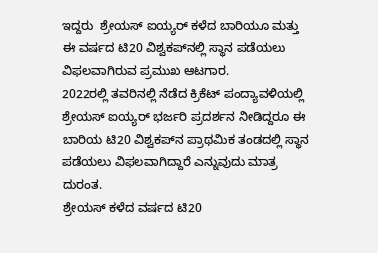ಇದ್ದರು  ಶ್ರೇಯಸ್ ಐಯ್ಯರ್ ಕಳೆದ ಬಾರಿಯೂ ಮತ್ತು  ಈ ವರ್ಷದ ಟಿ20 ವಿಶ್ವಕಪ್‌ನಲ್ಲಿ ಸ್ಥಾನ ಪಡೆಯಲು ವಿಫಲವಾಗಿರುವ ಪ್ರಮುಖ ಆಟಗಾರ.
2022ರಲ್ಲಿ ತವರಿನಲ್ಲಿ ನೆಡೆದ ಕ್ರಿಕೆಟ್ ಪಂದ್ಯಾವಳಿಯಲ್ಲಿ ಶ್ರೇಯಸ್ ಐಯ್ಯರ್ ಭರ್ಜರಿ ಪ್ರದರ್ಶನ ನೀಡಿದ್ದರೂ ಈ ಬಾರಿಯ ಟಿ20 ವಿಶ್ವಕಪ್‌ನ ಪ್ರಾಥಮಿಕ ತಂಡದಲ್ಲಿ ಸ್ಥಾನ ಪಡೆಯಲು ವಿಫಲವಾಗಿದ್ದಾರೆ ಎನ್ನುವುದು ಮಾತ್ರ ದುರಂತ.
ಶ್ರೇಯಸ್ ಕಳೆದ ವರ್ಷದ ಟಿ20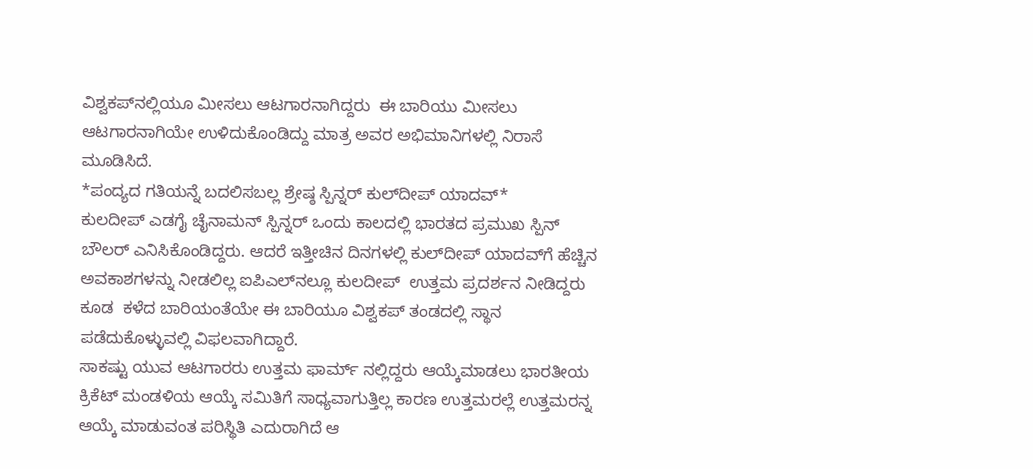ವಿಶ್ವಕಪ್‌ನಲ್ಲಿಯೂ ಮೀಸಲು ಆಟಗಾರನಾಗಿದ್ದರು  ಈ ಬಾರಿಯು ಮೀಸಲು ಆಟಗಾರನಾಗಿಯೇ ಉಳಿದುಕೊಂಡಿದ್ದು ಮಾತ್ರ ಅವರ ಅಭಿಮಾನಿಗಳಲ್ಲಿ ನಿರಾಸೆ ಮೂಡಿಸಿದೆ.
*ಪಂದ್ಯದ ಗತಿಯನ್ನೆ ಬದಲಿಸಬಲ್ಲ ಶ್ರೇಷ್ಠ ಸ್ಪಿನ್ನರ್ ಕುಲ್‌ದೀಪ್ ಯಾದವ್*
ಕುಲದೀಪ್ ಎಡಗೈ ಚೈನಾಮನ್ ಸ್ಪಿನ್ನರ್ ಒಂದು ಕಾಲದಲ್ಲಿ ಭಾರತದ ಪ್ರಮುಖ ಸ್ಪಿನ್ ಬೌಲರ್ ಎನಿಸಿಕೊಂಡಿದ್ದರು. ಆದರೆ ಇತ್ತೀಚಿನ ದಿನಗಳಲ್ಲಿ ಕುಲ್‌ದೀಪ್ ಯಾದವ್‌ಗೆ ಹೆಚ್ಚಿನ ಅವಕಾಶಗಳನ್ನು ನೀಡಲಿಲ್ಲ ಐಪಿಎಲ್‌ನಲ್ಲೂ ಕುಲದೀಪ್  ಉತ್ತಮ ಪ್ರದರ್ಶನ ನೀಡಿದ್ದರು ಕೂಡ  ಕಳೆದ ಬಾರಿಯಂತೆಯೇ ಈ ಬಾರಿಯೂ ವಿಶ್ವಕಪ್ ತಂಡದಲ್ಲಿ ಸ್ಥಾನ ಪಡೆದುಕೊಳ್ಳುವಲ್ಲಿ ವಿಫಲವಾಗಿದ್ದಾರೆ.
ಸಾಕಷ್ಟು ಯುವ ಆಟಗಾರರು ಉತ್ತಮ ಫಾರ್ಮ್ ನಲ್ಲಿದ್ದರು ಆಯ್ಕೆಮಾಡಲು ಭಾರತೀಯ ಕ್ರಿಕೆಟ್ ಮಂಡಳಿಯ ಆಯ್ಕೆ ಸಮಿತಿಗೆ ಸಾಧ್ಯವಾಗುತ್ತಿಲ್ಲ ಕಾರಣ ಉತ್ತಮರಲ್ಲೆ ಉತ್ತಮರನ್ನ ಆಯ್ಕೆ ಮಾಡುವಂತ ಪರಿಸ್ಥಿತಿ ಎದುರಾಗಿದೆ ಆ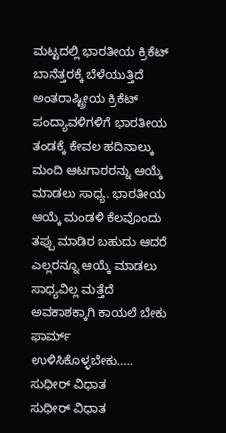ಮಟ್ಟದಲ್ಲಿ ಭಾರತೀಯ ಕ್ರಿಕೆಟ್ ಬಾನೆತ್ತರಕ್ಕೆ ಬೆಳೆಯುತ್ತಿದೆ ಅಂತರಾಷ್ಟ್ರೀಯ ಕ್ರಿಕೆಟ್ ಪಂದ್ಯಾವಳಿಗಳಿಗೆ ಭಾರತೀಯ ತಂಡಕ್ಕೆ ಕೇವಲ ಹದಿನಾಲ್ಕು ಮಂದಿ ಆಟಗಾರರನ್ನು ಆಯ್ಕೆ ಮಾಡಲು ಸಾಧ್ಯ. ಭಾರತೀಯ ಆಯ್ಕೆ ಮಂಡಳಿ ಕೆಲವೊಂದು ತಪ್ಪು ಮಾಡಿರ ಬಹುದು ಆದರೆ ಎಲ್ಲರನ್ನೂ ಆಯ್ಕೆ ಮಾಡಲು ಸಾಧ್ಯವಿಲ್ಲ ಮತ್ತೆದೆ ಅವಕಾಶಕ್ಕಾಗಿ ಕಾಯಲೆ ಬೇಕು ಫಾರ್ಮ್ ಉಳಿಸಿಕೊಳ್ಳಬೇಕು…..
ಸುಧೀರ್ ವಿಧಾತ
ಸುಧೀರ್ ವಿಧಾತ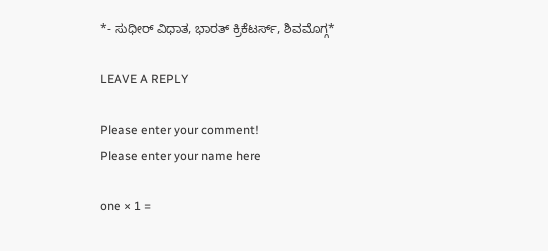*- ಸುಧೀರ್ ವಿಧಾತ, ಭಾರತ್ ಕ್ರಿಕೆಟರ್ಸ್, ಶಿವಮೊಗ್ಗ*

LEAVE A REPLY

Please enter your comment!
Please enter your name here

one × 1 =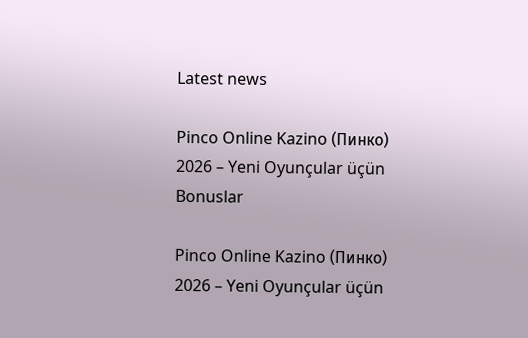Latest news

Pinco Online Kazino (Пинко) 2026 – Yeni Oyunçular üçün Bonuslar

Pinco Online Kazino (Пинко) 2026 – Yeni Oyunçular üçün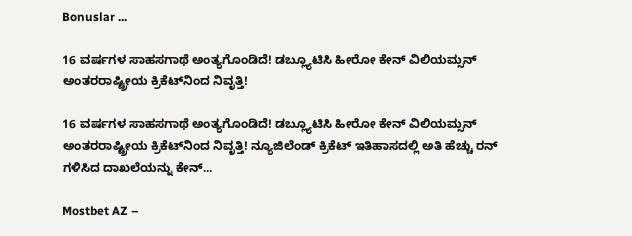Bonuslar ...

16 ವರ್ಷಗಳ ಸಾಹಸಗಾಥೆ ಅಂತ್ಯಗೊಂಡಿದೆ! ಡಬ್ಲ್ಯೂಟಿಸಿ ಹೀರೋ ಕೇನ್ ವಿಲಿಯಮ್ಸನ್ ಅಂತರರಾಷ್ಟ್ರೀಯ ಕ್ರಿಕೆಟ್‌ನಿಂದ ನಿವೃತ್ತಿ!

16 ವರ್ಷಗಳ ಸಾಹಸಗಾಥೆ ಅಂತ್ಯಗೊಂಡಿದೆ! ಡಬ್ಲ್ಯೂಟಿಸಿ ಹೀರೋ ಕೇನ್ ವಿಲಿಯಮ್ಸನ್ ಅಂತರರಾಷ್ಟ್ರೀಯ ಕ್ರಿಕೆಟ್‌ನಿಂದ ನಿವೃತ್ತಿ! ನ್ಯೂಜಿಲೆಂಡ್ ಕ್ರಿಕೆಟ್ ಇತಿಹಾಸದಲ್ಲಿ ಅತಿ ಹೆಚ್ಚು ರನ್ ಗಳಿಸಿದ ದಾಖಲೆಯನ್ನು ಕೇನ್...

Mostbet AZ –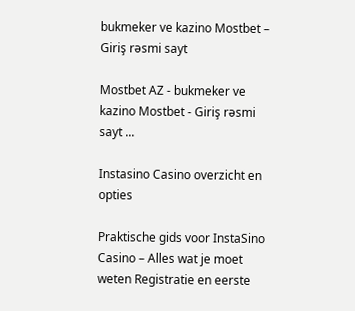bukmeker ve kazino Mostbet – Giriş rəsmi sayt

Mostbet AZ - bukmeker ve kazino Mostbet - Giriş rəsmi sayt ...

Instasino Casino overzicht en opties

Praktische gids voor InstaSino Casino – Alles wat je moet weten Registratie en eerste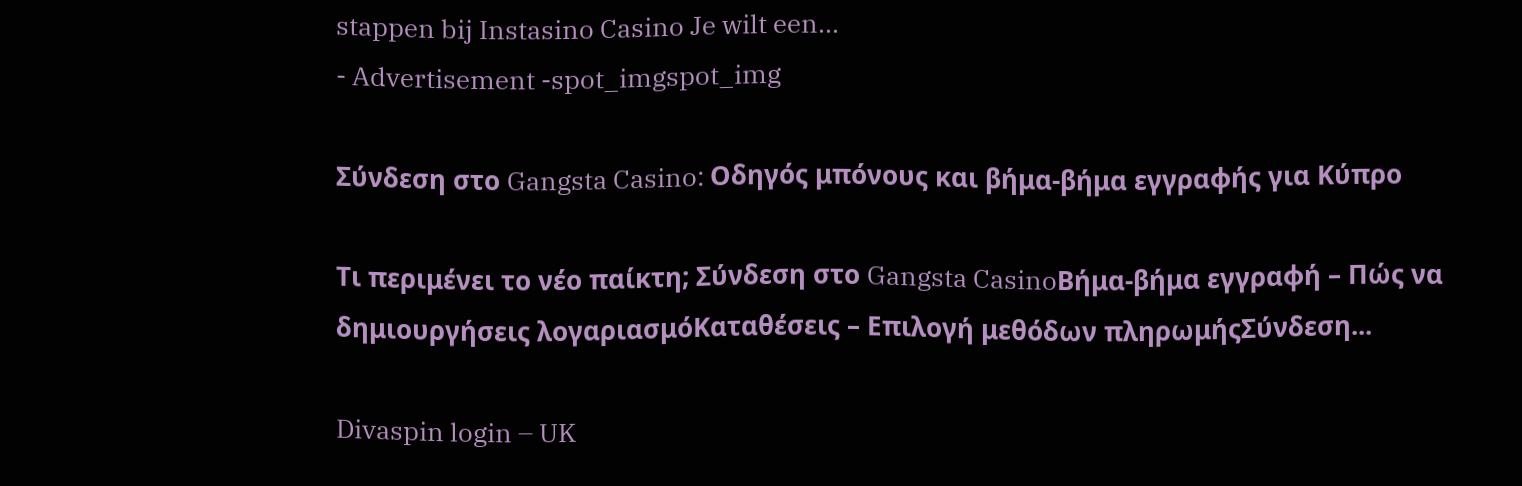stappen bij Instasino Casino Je wilt een...
- Advertisement -spot_imgspot_img

Σύνδεση στο Gangsta Casino: Οδηγός μπόνους και βήμα-βήμα εγγραφής για Κύπρο

Τι περιμένει το νέο παίκτη; Σύνδεση στο Gangsta CasinoΒήμα-βήμα εγγραφή – Πώς να δημιουργήσεις λογαριασμόΚαταθέσεις – Επιλογή μεθόδων πληρωμήςΣύνδεση...

Divaspin login – UK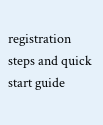registration steps and quick start guide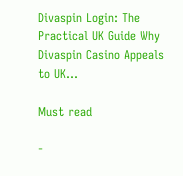Divaspin Login: The Practical UK Guide Why Divaspin Casino Appeals to UK...

Must read

-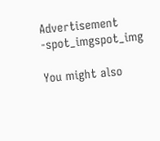Advertisement -spot_imgspot_img

You might also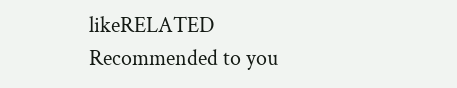likeRELATED
Recommended to you